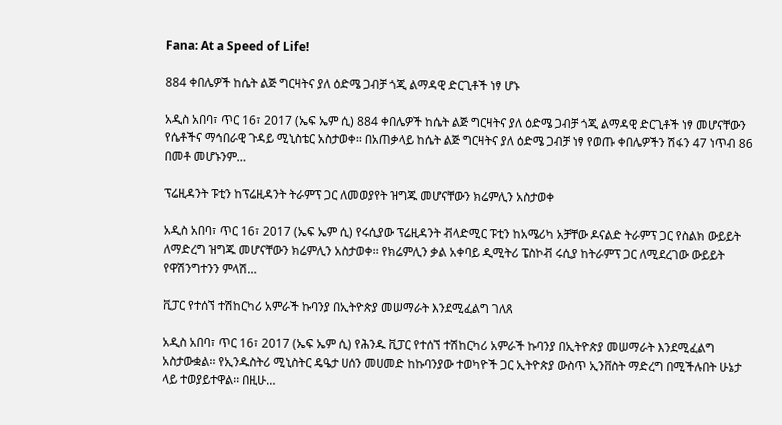Fana: At a Speed of Life!

884 ቀበሌዎች ከሴት ልጅ ግርዛትና ያለ ዕድሜ ጋብቻ ጎጂ ልማዳዊ ድርጊቶች ነፃ ሆኑ

አዲስ አበባ፣ ጥር 16፣ 2017 (ኤፍ ኤም ሲ) 884 ቀበሌዎች ከሴት ልጅ ግርዛትና ያለ ዕድሜ ጋብቻ ጎጂ ልማዳዊ ድርጊቶች ነፃ መሆናቸውን የሴቶችና ማኅበራዊ ጉዳይ ሚኒስቴር አስታወቀ፡፡ በአጠቃላይ ከሴት ልጅ ግርዛትና ያለ ዕድሜ ጋብቻ ነፃ የወጡ ቀበሌዎችን ሽፋን 47 ነጥብ 86 በመቶ መሆኑንም…

ፕሬዚዳንት ፑቲን ከፕሬዚዳንት ትራምፕ ጋር ለመወያየት ዝግጁ መሆናቸውን ክሬምሊን አስታወቀ

አዲስ አበባ፣ ጥር 16፣ 2017 (ኤፍ ኤም ሲ) የሩሲያው ፕሬዚዳንት ቭላድሚር ፑቲን ከአሜሪካ አቻቸው ዶናልድ ትራምፕ ጋር የስልክ ውይይት ለማድረግ ዝግጁ መሆናቸውን ክሬምሊን አስታወቀ፡፡ የክሬምሊን ቃል አቀባይ ዲሚትሪ ፔስኮቭ ሩሲያ ከትራምፕ ጋር ለሚደረገው ውይይት የዋሽንግተንን ምላሽ…

ቪፓር የተሰኘ ተሽከርካሪ አምራች ኩባንያ በኢትዮጵያ መሠማራት እንደሚፈልግ ገለጸ

አዲስ አበባ፣ ጥር 16፣ 2017 (ኤፍ ኤም ሲ) የሕንዱ ቪፓር የተሰኘ ተሽከርካሪ አምራች ኩባንያ በኢትዮጵያ መሠማራት እንደሚፈልግ አስታውቋል፡፡ የኢንዱስትሪ ሚኒስትር ዴዔታ ሀሰን መሀመድ ከኩባንያው ተወካዮች ጋር ኢትዮጵያ ውስጥ ኢንቨስት ማድረግ በሚችሉበት ሁኔታ ላይ ተወያይተዋል፡፡ በዚሁ…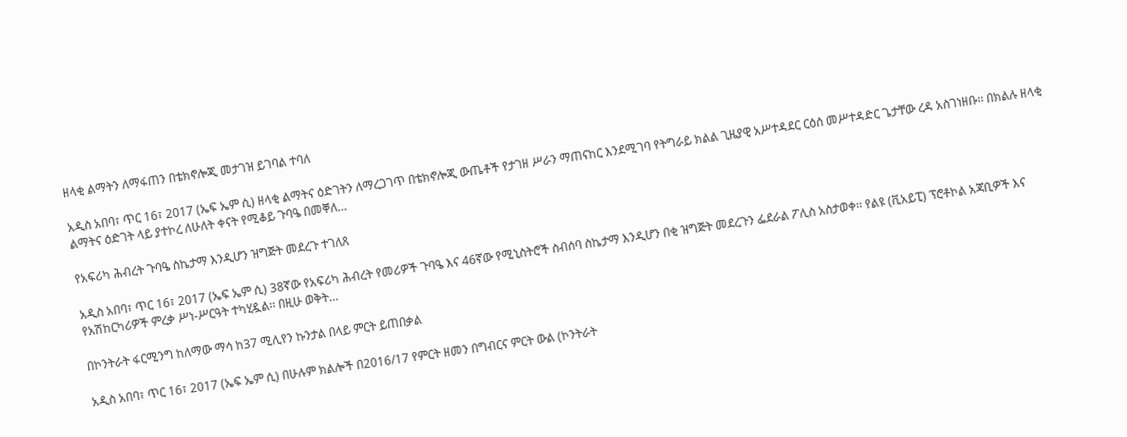ዘላቂ ልማትን ለማፋጠን በቴክኖሎጂ መታገዝ ይገባል ተባለ

አዲስ አበባ፣ ጥር 16፣ 2017 (ኤፍ ኤም ሲ) ዘላቂ ልማትና ዕድገትን ለማረጋገጥ በቴክኖሎጂ ውጤቶች የታገዘ ሥራን ማጠናከር እንደሚገባ የትግራይ ክልል ጊዜያዊ አሥተዳደር ርዕሰ መሥተዳድር ጌታቸው ረዳ አስገነዘቡ፡፡ በክልሉ ዘላቂ ልማትና ዕድገት ላይ ያተኮረ ለሁለት ቀናት የሚቆይ ጉባዔ በመቐለ…

የአፍሪካ ሕብረት ጉባዔ ስኬታማ እንዲሆን ዝግጅት መደረጉ ተገለጸ

አዲስ አበባ፣ ጥር 16፣ 2017 (ኤፍ ኤም ሲ) 38ኛው የአፍሪካ ሕብረት የመሪዎች ጉባዔ እና 46ኛው የሚኒስትሮች ስብሰባ ስኬታማ እንዲሆን በቂ ዝግጅት መደረጉን ፌደራል ፖሊስ አስታወቀ፡፡ የልዩ (ቪአይፒ) ፕሮቶኮል አጃቢዎች እና የአሽከርካሪዎች ምረቃ ሥነ-ሥርዓት ተካሂዷል፡፡ በዚሁ ወቅት…

በኮንትራት ፋርሚንግ ከለማው ማሳ ከ37 ሚሊየን ኩንታል በላይ ምርት ይጠበቃል

አዲስ አበባ፣ ጥር 16፣ 2017 (ኤፍ ኤም ሲ) በሁሉም ክልሎች በ2016/17 የምርት ዘመን በግብርና ምርት ውል (ኮንትራት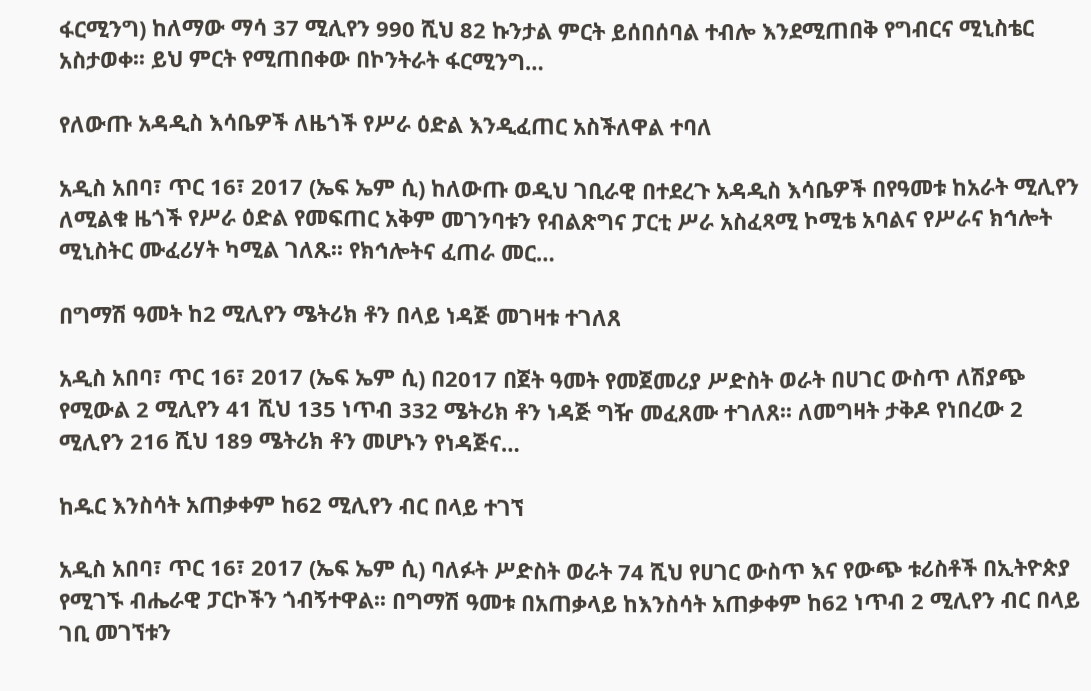ፋርሚንግ) ከለማው ማሳ 37 ሚሊየን 990 ሺህ 82 ኩንታል ምርት ይሰበሰባል ተብሎ እንደሚጠበቅ የግብርና ሚኒስቴር አስታወቀ፡፡ ይህ ምርት የሚጠበቀው በኮንትራት ፋርሚንግ…

የለውጡ አዳዲስ እሳቤዎች ለዜጎች የሥራ ዕድል እንዲፈጠር አስችለዋል ተባለ

አዲስ አበባ፣ ጥር 16፣ 2017 (ኤፍ ኤም ሲ) ከለውጡ ወዲህ ገቢራዊ በተደረጉ አዳዲስ እሳቤዎች በየዓመቱ ከአራት ሚሊየን ለሚልቁ ዜጎች የሥራ ዕድል የመፍጠር አቅም መገንባቱን የብልጽግና ፓርቲ ሥራ አስፈጻሚ ኮሚቴ አባልና የሥራና ክኅሎት ሚኒስትር ሙፈሪሃት ካሚል ገለጹ፡፡ የክኅሎትና ፈጠራ መር…

በግማሽ ዓመት ከ2 ሚሊየን ሜትሪክ ቶን በላይ ነዳጅ መገዛቱ ተገለጸ

አዲስ አበባ፣ ጥር 16፣ 2017 (ኤፍ ኤም ሲ) በ2017 በጀት ዓመት የመጀመሪያ ሥድስት ወራት በሀገር ውስጥ ለሽያጭ የሚውል 2 ሚሊየን 41 ሺህ 135 ነጥብ 332 ሜትሪክ ቶን ነዳጅ ግዥ መፈጸሙ ተገለጸ፡፡ ለመግዛት ታቅዶ የነበረው 2 ሚሊየን 216 ሺህ 189 ሜትሪክ ቶን መሆኑን የነዳጅና…

ከዱር እንስሳት አጠቃቀም ከ62 ሚሊየን ብር በላይ ተገኘ

አዲስ አበባ፣ ጥር 16፣ 2017 (ኤፍ ኤም ሲ) ባለፉት ሥድስት ወራት 74 ሺህ የሀገር ውስጥ እና የውጭ ቱሪስቶች በኢትዮጵያ የሚገኙ ብሔራዊ ፓርኮችን ጎብኝተዋል፡፡ በግማሽ ዓመቱ በአጠቃላይ ከእንስሳት አጠቃቀም ከ62 ነጥብ 2 ሚሊየን ብር በላይ ገቢ መገኘቱን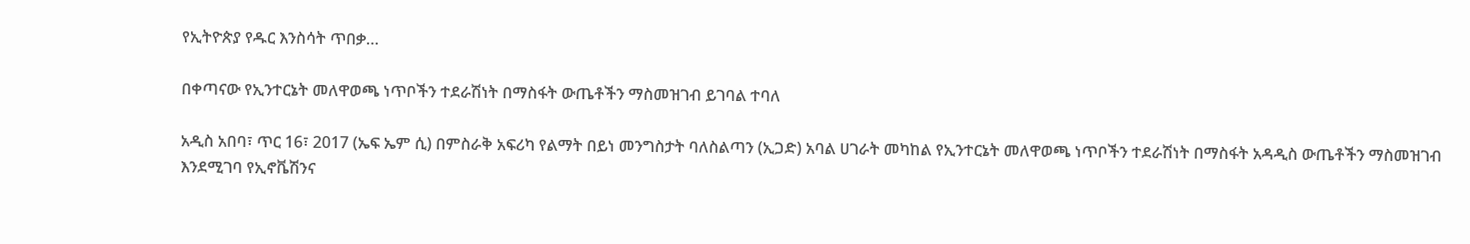የኢትዮጵያ የዱር እንስሳት ጥበቃ…

በቀጣናው የኢንተርኔት መለዋወጫ ነጥቦችን ተደራሽነት በማስፋት ውጤቶችን ማስመዝገብ ይገባል ተባለ

አዲስ አበባ፣ ጥር 16፣ 2017 (ኤፍ ኤም ሲ) በምስራቅ አፍሪካ የልማት በይነ መንግስታት ባለስልጣን (ኢጋድ) አባል ሀገራት መካከል የኢንተርኔት መለዋወጫ ነጥቦችን ተደራሽነት በማስፋት አዳዲስ ውጤቶችን ማስመዝገብ እንደሚገባ የኢኖቬሽንና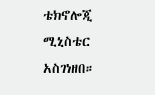ቴክኖሎጂ ሚኒስቴር አስገነዘበ።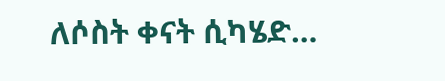ለሶስት ቀናት ሲካሄድ…